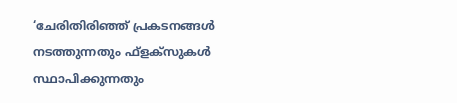‘ചേരിതിരിഞ്ഞ് പ്രകടനങ്ങൾ നടത്തുന്നതും ഫ്ളക്സുകൾ സ്ഥാപിക്കുന്നതും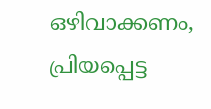ഒഴിവാക്കണം, പ്രിയപ്പെട്ട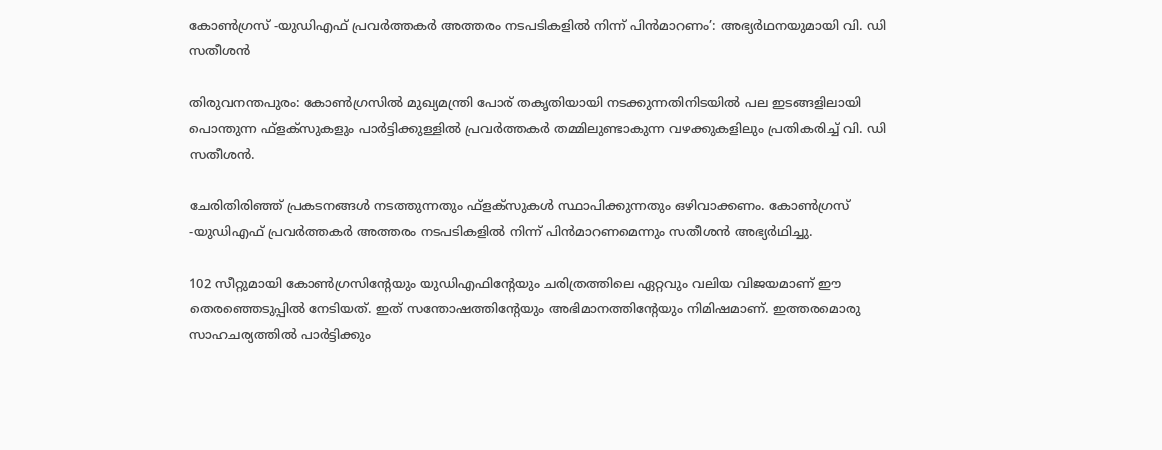കോൺഗ്രസ് -യുഡിഎഫ് പ്രവർത്തകർ അത്തരം നടപടികളിൽ നിന്ന് പിൻമാറണം’: അഭ്യർഥനയുമായി വി. ഡി സതീശൻ

തിരുവനന്തപുരം: കോൺഗ്രസിൽ മുഖ്യമന്ത്രി പോര് തകൃതിയായി നടക്കുന്നതിനിടയിൽ പല ഇടങ്ങളിലായി പൊന്തുന്ന ഫ്ളക്സുകളും പാർട്ടിക്കുള്ളിൽ പ്രവർത്തകർ തമ്മിലുണ്ടാകുന്ന വഴക്കുകളിലും പ്രതികരിച്ച് വി. ഡി സതീശൻ.

ചേരിതിരിഞ്ഞ് പ്രകടനങ്ങൾ നടത്തുന്നതും ഫ്ളക്സുകൾ സ്ഥാപിക്കുന്നതും ഒഴിവാക്കണം. കോൺഗ്രസ് -യുഡിഎഫ് പ്രവർത്തകർ അത്തരം നടപടികളിൽ നിന്ന് പിൻമാറണമെന്നും സതീശൻ അഭ്യർഥിച്ചു.

102 സീറ്റുമായി കോൺഗ്രസിന്‍റേയും യുഡിഎഫിന്‍റേയും ചരിത്രത്തിലെ ഏറ്റവും വലിയ വിജയമാണ് ഈ തെരഞ്ഞെടുപ്പിൽ നേടിയത്. ഇത് സന്തോഷത്തിന്‍റേയും അഭിമാനത്തിന്‍റേയും നിമിഷമാണ്. ഇത്തരമൊരു സാഹചര്യത്തിൽ പാർട്ടിക്കും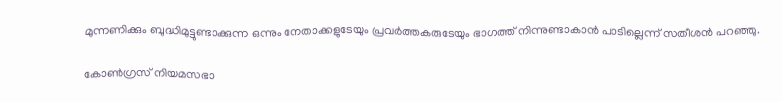മുന്നണിക്കും ബുദ്ധിമുട്ടുണ്ടാക്കുന്ന ഒന്നും നേതാക്കളുടേയും പ്രവർത്തകരുടേയും ഭാഗത്ത് നിന്നുണ്ടാകാൻ പാടില്ലെന്ന് സതീശൻ പറഞ്ഞു.

കോൺഗ്രസ് നിയമസഭാ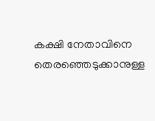കക്ഷി നേതാവിനെ തെരഞ്ഞെടുക്കാനുള്ള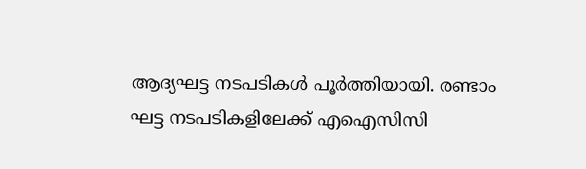ആദ്യഘട്ട നടപടികൾ പൂർത്തിയായി. രണ്ടാം ഘട്ട നടപടികളിലേക്ക് എഐസിസി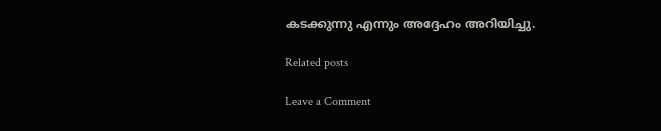കടക്കുന്നു എന്നും അദ്ദേഹം അറിയിച്ചു.

Related posts

Leave a Comment